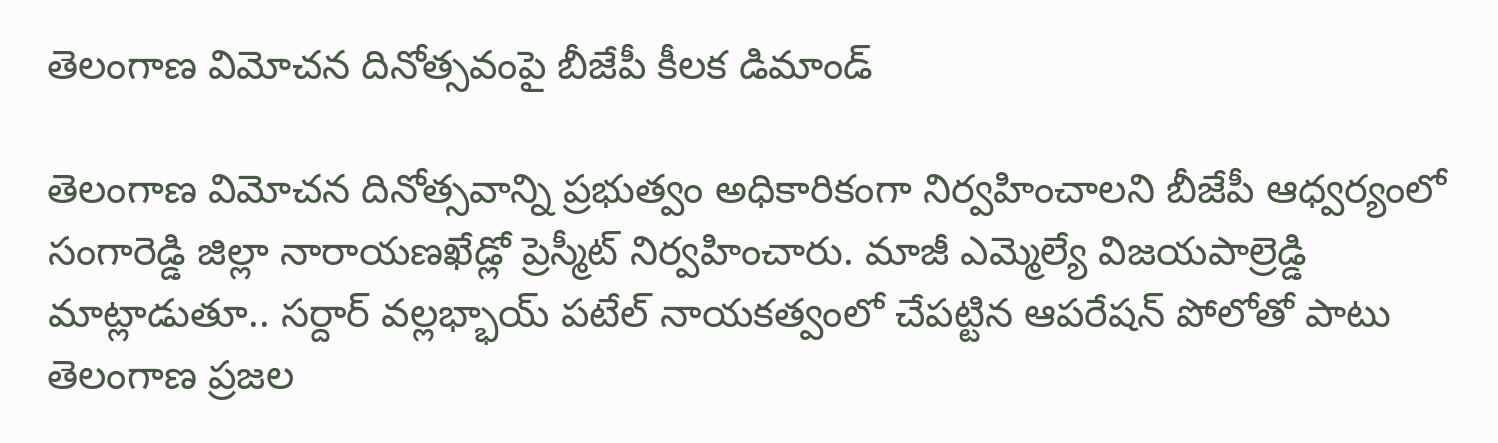తెలంగాణ విమోచన దినోత్సవంపై బీజేపీ కీలక డిమాండ్

తెలంగాణ విమోచన దినోత్సవాన్ని ప్రభుత్వం అధికారికంగా నిర్వహించాలని బీజేపీ ఆధ్వర్యంలో సంగారెడ్డి జిల్లా నారాయణఖేడ్లో ప్రెస్మీట్ నిర్వహించారు. మాజీ ఎమ్మెల్యే విజయపాల్రెడ్డి మాట్లాడుతూ.. సర్దార్ వల్లభ్భాయ్ పటేల్ నాయకత్వంలో చేపట్టిన ఆపరేషన్ పోలోతో పాటు తెలంగాణ ప్రజల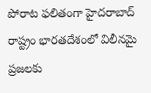పోరాట ఫలితంగా హైదరాబాద్ రాష్ట్రం భారతదేశంలో విలీనమై ప్రజలకు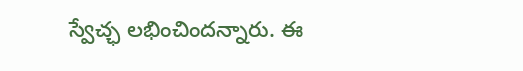స్వేచ్ఛ లభించిందన్నారు. ఈ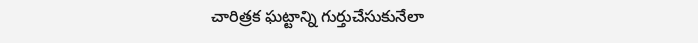చారిత్రక ఘట్టాన్ని గుర్తుచేసుకునేలా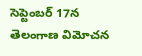సెప్టెంబర్ 17న తెలంగాణ విమోచన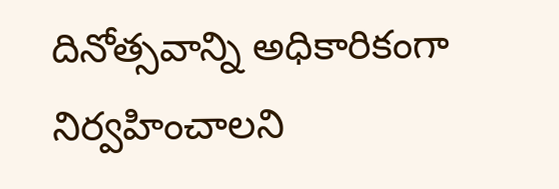దినోత్సవాన్ని అధికారికంగా నిర్వహించాలని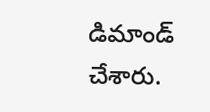డిమాండ్ చేశారు.